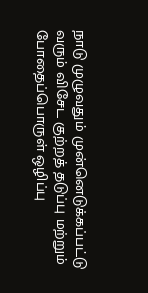நாடு முழுவதும் முன்னெடுக்கப்பட்டு வரும் விசேட குற்றத் தடுப்பு மற்றும் போதைப்பொருள் ஒழிப்பு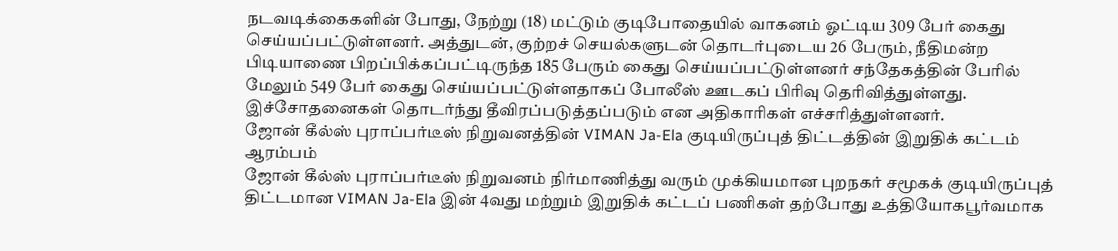நடவடிக்கைகளின் போது, நேற்று (18) மட்டும் குடிபோதையில் வாகனம் ஓட்டிய 309 பேர் கைது செய்யப்பட்டுள்ளனர். அத்துடன், குற்றச் செயல்களுடன் தொடர்புடைய 26 பேரும், நீதிமன்ற பிடியாணை பிறப்பிக்கப்பட்டிருந்த 185 பேரும் கைது செய்யப்பட்டுள்ளனர் சந்தேகத்தின் பேரில் மேலும் 549 பேர் கைது செய்யப்பட்டுள்ளதாகப் போலீஸ் ஊடகப் பிரிவு தெரிவித்துள்ளது. இச்சோதனைகள் தொடர்ந்து தீவிரப்படுத்தப்படும் என அதிகாரிகள் எச்சரித்துள்ளனர்.
ஜோன் கீல்ஸ் புராப்பர்டீஸ் நிறுவனத்தின் VIMAN Ja-Ela குடியிருப்புத் திட்டத்தின் இறுதிக் கட்டம் ஆரம்பம்
ஜோன் கீல்ஸ் புராப்பர்டீஸ் நிறுவனம் நிர்மாணித்து வரும் முக்கியமான புறநகர் சமூகக் குடியிருப்புத் திட்டமான VIMAN Ja-Ela இன் 4வது மற்றும் இறுதிக் கட்டப் பணிகள் தற்போது உத்தியோகபூர்வமாக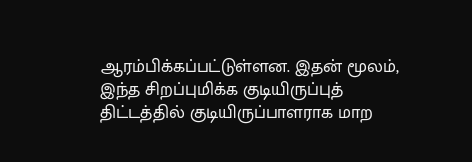ஆரம்பிக்கப்பட்டுள்ளன. இதன் மூலம், இந்த சிறப்புமிக்க குடியிருப்புத் திட்டத்தில் குடியிருப்பாளராக மாற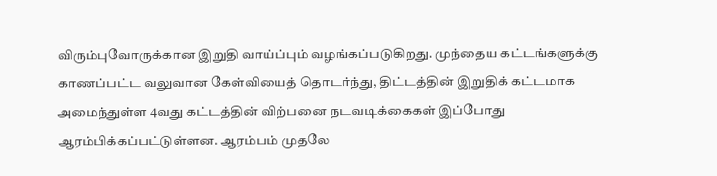விரும்புவோருக்கான இறுதி வாய்ப்பும் வழங்கப்படுகிறது. முந்தைய கட்டங்களுக்கு காணப்பட்ட வலுவான கேள்வியைத் தொடர்ந்து, திட்டத்தின் இறுதிக் கட்டமாக அமைந்துள்ள 4வது கட்டத்தின் விற்பனை நடவடிக்கைகள் இப்போது ஆரம்பிக்கப்பட்டுள்ளன. ஆரம்பம் முதலே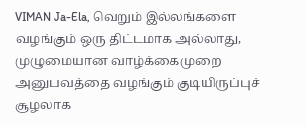VIMAN Ja-Ela, வெறும் இல்லங்களை வழங்கும் ஒரு திட்டமாக அல்லாது, முழுமையான வாழ்க்கைமுறை அனுபவத்தை வழங்கும் குடியிருப்புச் சூழலாக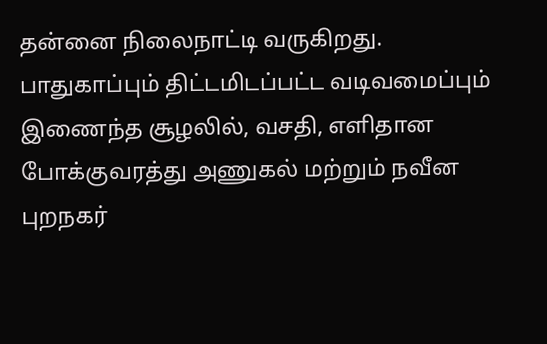தன்னை நிலைநாட்டி வருகிறது. பாதுகாப்பும் திட்டமிடப்பட்ட வடிவமைப்பும் இணைந்த சூழலில், வசதி, எளிதான போக்குவரத்து அணுகல் மற்றும் நவீன புறநகர்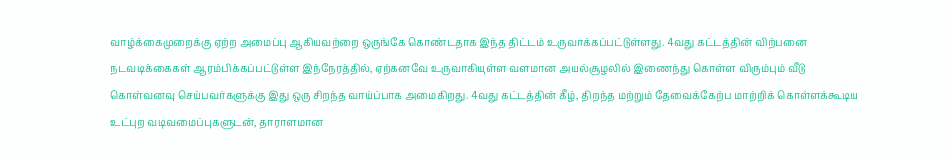வாழ்க்கைமுறைக்கு ஏற்ற அமைப்பு ஆகியவற்றை ஒருங்கே கொண்டதாக இந்த திட்டம் உருவாக்கப்பட்டுள்ளது. 4வது கட்டத்தின் விற்பனை நடவடிக்கைகள் ஆரம்பிக்கப்பட்டுள்ள இந்நேரத்தில், ஏற்கனவே உருவாகியுள்ள வளமான அயல்சூழலில் இணைந்து கொள்ள விரும்பும் வீடு கொள்வனவு செய்பவர்களுக்கு இது ஒரு சிறந்த வாய்ப்பாக அமைகிறது. 4வது கட்டத்தின் கீழ், திறந்த மற்றும் தேவைக்கேற்ப மாற்றிக் கொள்ளக்கூடிய உட்புற வடிவமைப்புகளுடன், தாராளமான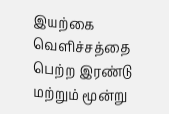இயற்கை வெளிச்சத்தை பெற்ற இரண்டு மற்றும் மூன்று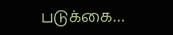படுக்கை…